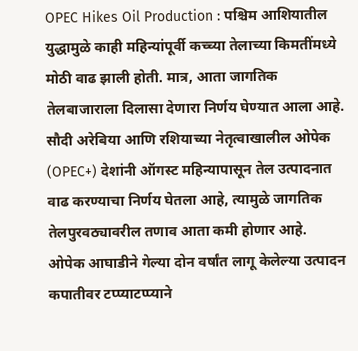OPEC Hikes Oil Production : पश्चिम आशियातील युद्धामुळे काही महिन्यांपूर्वी कच्च्या तेलाच्या किमतींमध्ये मोठी वाढ झाली होती. मात्र, आता जागतिक तेलबाजाराला दिलासा देणारा निर्णय घेण्यात आला आहे. सौदी अरेबिया आणि रशियाच्या नेतृत्वाखालील ओपेक (OPEC+) देशांनी ऑगस्ट महिन्यापासून तेल उत्पादनात वाढ करण्याचा निर्णय घेतला आहे, त्यामुळे जागतिक तेलपुरवठ्यावरील तणाव आता कमी होणार आहे.
ओपेक आघाडीने गेल्या दोन वर्षांत लागू केलेल्या उत्पादन कपातीवर टप्प्याटप्प्याने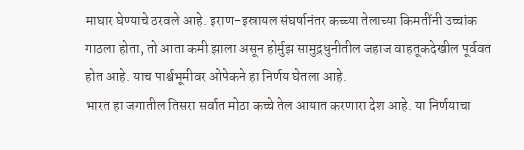माघार घेण्याचे ठरवले आहे. इराण-इस्रायल संघर्षानंतर कच्च्या तेलाच्या किमतींनी उच्चांक गाठला होता, तो आता कमी झाला असून होर्मुझ सामुद्रधुनीतील जहाज वाहतूकदेखील पूर्ववत होत आहे. याच पार्श्वभूमीवर ओपेकने हा निर्णय घेतला आहे.
भारत हा जगातील तिसरा सर्वात मोठा कच्चे तेल आयात करणारा देश आहे. या निर्णयाचा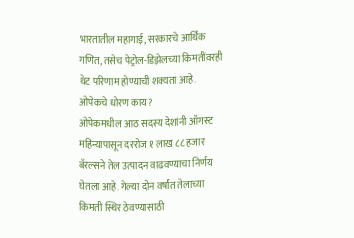भारतातील महागाई, सरकारचे आर्थिक गणित, तसेच पेट्रोल-डिझेलच्या किमतींवरही थेट परिणाम होण्याची शक्यता आहे.
ओपेकचे धोरण काय?
ओपेकमधील आठ सदस्य देशांनी ऑगस्ट महिन्यापासून दररोज १ लाख ८८ हजार बॅरल्सने तेल उत्पादन वाढवण्याचा निर्णय घेतला आहे. गेल्या दोन वर्षांत तेलाच्या किमती स्थिर ठेवण्यासाठी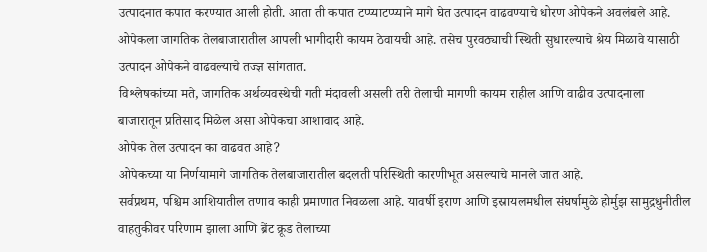उत्पादनात कपात करण्यात आली होती. आता ती कपात टप्प्याटप्प्याने मागे घेत उत्पादन वाढवण्याचे धोरण ओपेकने अवलंबले आहे.
ओपेकला जागतिक तेलबाजारातील आपली भागीदारी कायम ठेवायची आहे. तसेच पुरवठ्याची स्थिती सुधारल्याचे श्रेय मिळावे यासाठी उत्पादन ओपेकने वाढवल्याचे तज्ज्ञ सांगतात.
विश्लेषकांच्या मते, जागतिक अर्थव्यवस्थेची गती मंदावली असली तरी तेलाची मागणी कायम राहील आणि वाढीव उत्पादनाला बाजारातून प्रतिसाद मिळेल असा ओपेकचा आशावाद आहे.
ओपेक तेल उत्पादन का वाढवत आहे?
ओपेकच्या या निर्णयामागे जागतिक तेलबाजारातील बदलती परिस्थिती कारणीभूत असल्याचे मानले जात आहे.
सर्वप्रथम, पश्चिम आशियातील तणाव काही प्रमाणात निवळला आहे. यावर्षी इराण आणि इस्रायलमधील संघर्षामुळे होर्मुझ सामुद्रधुनीतील वाहतुकीवर परिणाम झाला आणि ब्रेंट क्रूड तेलाच्या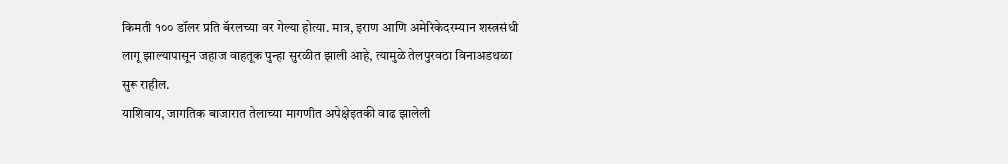किमती १०० डॉलर प्रति बॅरलच्या वर गेल्या होत्या. मात्र, इराण आणि अमेरिकेदरम्यान शस्त्रसंधी लागू झाल्यापासून जहाज वाहतूक पुन्हा सुरळीत झाली आहे, त्यामुळे तेलपुरवठा विनाअडथळा सुरू राहील.
याशिवाय, जागतिक बाजारात तेलाच्या मागणीत अपेक्षेइतकी वाढ झालेली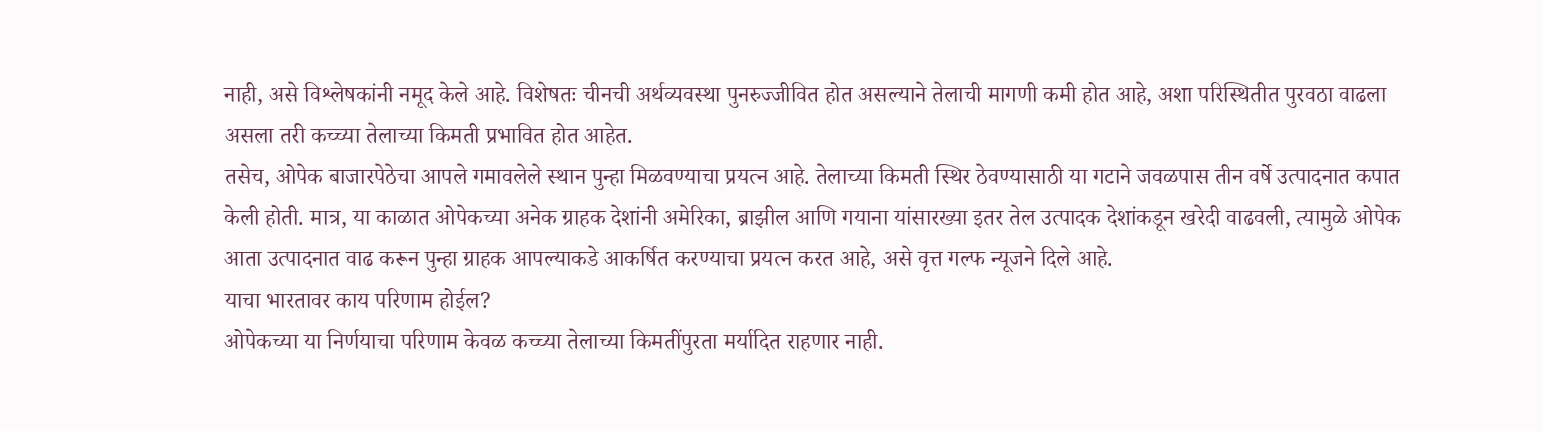नाही, असे विश्लेषकांनी नमूद केले आहे. विशेषतः चीनची अर्थव्यवस्था पुनरुज्जीवित होत असल्याने तेलाची मागणी कमी होत आहे, अशा परिस्थितीत पुरवठा वाढला असला तरी कच्च्या तेलाच्या किमती प्रभावित होत आहेत.
तसेच, ओपेक बाजारपेठेचा आपले गमावलेले स्थान पुन्हा मिळवण्याचा प्रयत्न आहे. तेलाच्या किमती स्थिर ठेवण्यासाठी या गटाने जवळपास तीन वर्षे उत्पादनात कपात केली होती. मात्र, या काळात ओपेकच्या अनेक ग्राहक देशांनी अमेरिका, ब्राझील आणि गयाना यांसारख्या इतर तेल उत्पादक देशांकडून खरेदी वाढवली, त्यामुळे ओपेक आता उत्पादनात वाढ करून पुन्हा ग्राहक आपल्याकडे आकर्षित करण्याचा प्रयत्न करत आहे, असे वृत्त गल्फ न्यूजने दिले आहे.
याचा भारतावर काय परिणाम होईल?
ओपेकच्या या निर्णयाचा परिणाम केवळ कच्च्या तेलाच्या किमतींपुरता मर्यादित राहणार नाही.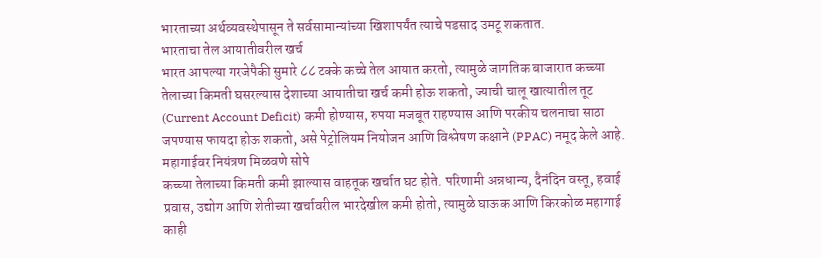भारताच्या अर्थव्यवस्थेपासून ते सर्वसामान्यांच्या खिशापर्यंत त्याचे पडसाद उमटू शकतात.
भारताचा तेल आयातीवरील खर्च
भारत आपल्या गरजेपैकी सुमारे ८८ टक्के कच्चे तेल आयात करतो, त्यामुळे जागतिक बाजारात कच्च्या तेलाच्या किमती घसरल्यास देशाच्या आयातीचा खर्च कमी होऊ शकतो, ज्याची चालू खात्यातील तूट (Current Account Deficit) कमी होण्यास, रुपया मजबूत राहण्यास आणि परकीय चलनाचा साठा जपण्यास फायदा होऊ शकतो, असे पेट्रोलियम नियोजन आणि विश्लेषण कक्षाने (PPAC) नमूद केले आहे.
महागाईवर नियंत्रण मिळवणे सोपे
कच्च्या तेलाच्या किमती कमी झाल्यास वाहतूक खर्चात घट होते. परिणामी अन्नधान्य, दैनंदिन वस्तू, हवाई प्रवास, उद्योग आणि शेतीच्या खर्चावरील भारदेखील कमी होतो, त्यामुळे घाऊक आणि किरकोळ महागाई काही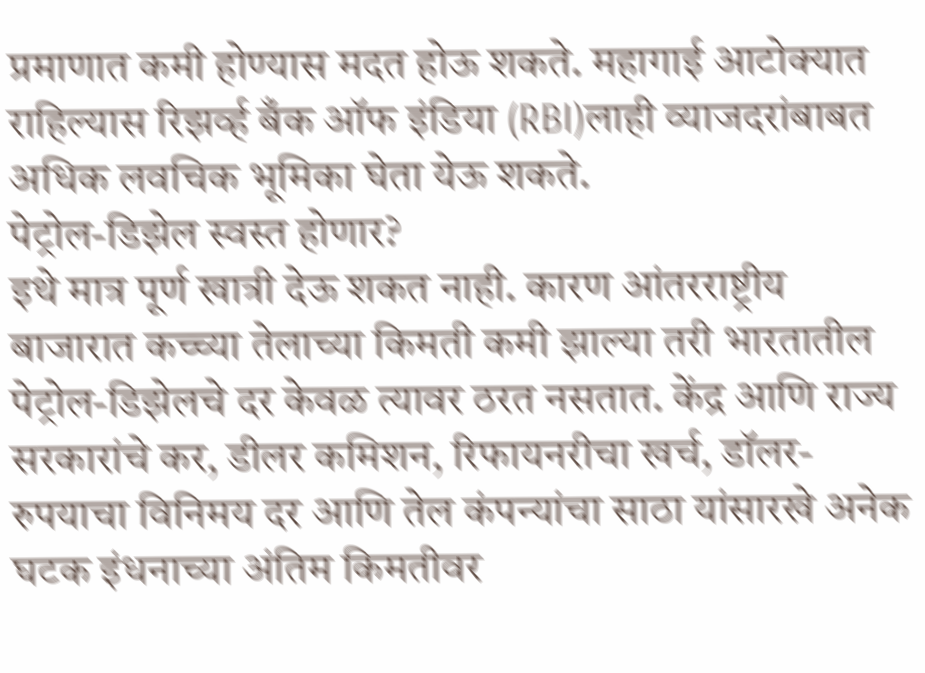प्रमाणात कमी होण्यास मदत होऊ शकते. महागाई आटोक्यात राहिल्यास रिझर्व्ह बँक ऑफ इंडिया (RBI)लाही व्याजदरांबाबत अधिक लवचिक भूमिका घेता येऊ शकते.
पेट्रोल-डिझेल स्वस्त होणार?
इथे मात्र पूर्ण खात्री देऊ शकत नाही. कारण आंतरराष्ट्रीय बाजारात कच्च्या तेलाच्या किमती कमी झाल्या तरी भारतातील पेट्रोल-डिझेलचे दर केवळ त्यावर ठरत नसतात. केंद्र आणि राज्य सरकारांचे कर, डीलर कमिशन, रिफायनरीचा खर्च, डॉलर-रुपयाचा विनिमय दर आणि तेल कंपन्यांचा साठा यांसारखे अनेक घटक इंधनाच्या अंतिम किमतीवर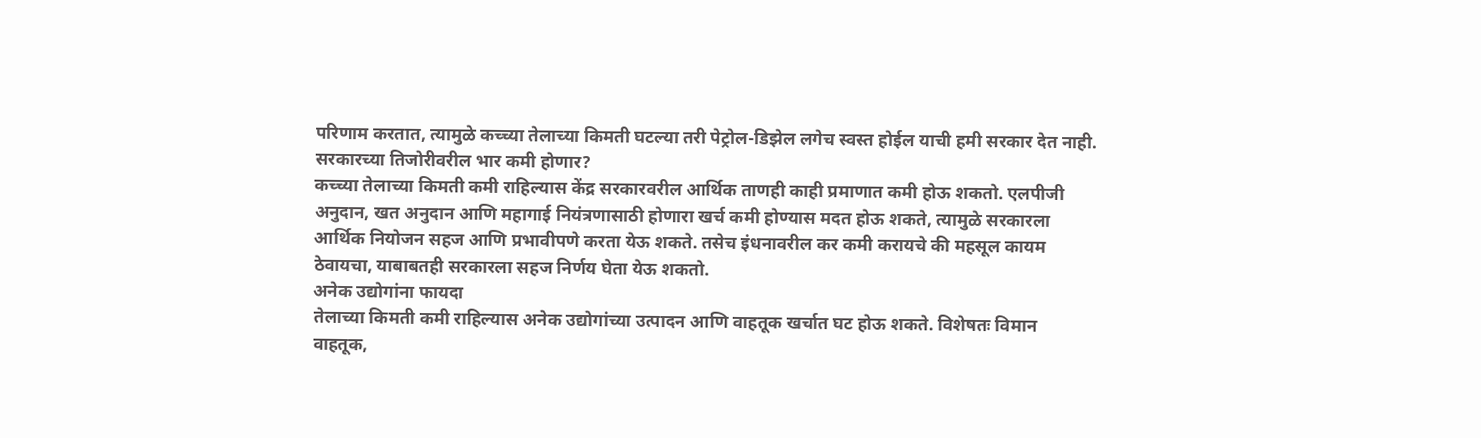परिणाम करतात, त्यामुळे कच्च्या तेलाच्या किमती घटल्या तरी पेट्रोल-डिझेल लगेच स्वस्त होईल याची हमी सरकार देत नाही.
सरकारच्या तिजोरीवरील भार कमी होणार?
कच्च्या तेलाच्या किमती कमी राहिल्यास केंद्र सरकारवरील आर्थिक ताणही काही प्रमाणात कमी होऊ शकतो. एलपीजी अनुदान, खत अनुदान आणि महागाई नियंत्रणासाठी होणारा खर्च कमी होण्यास मदत होऊ शकते, त्यामुळे सरकारला आर्थिक नियोजन सहज आणि प्रभावीपणे करता येऊ शकते. तसेच इंधनावरील कर कमी करायचे की महसूल कायम ठेवायचा, याबाबतही सरकारला सहज निर्णय घेता येऊ शकतो.
अनेक उद्योगांना फायदा
तेलाच्या किमती कमी राहिल्यास अनेक उद्योगांच्या उत्पादन आणि वाहतूक खर्चात घट होऊ शकते. विशेषतः विमान वाहतूक,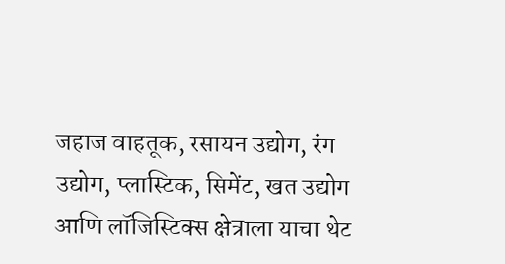जहाज वाहतूक, रसायन उद्योग, रंग उद्योग, प्लास्टिक, सिमेंट, खत उद्योग आणि लॉजिस्टिक्स क्षेत्राला याचा थेट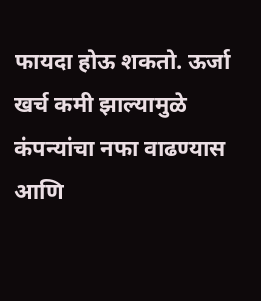फायदा होऊ शकतो. ऊर्जा खर्च कमी झाल्यामुळे कंपन्यांचा नफा वाढण्यास आणि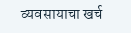व्यवसायाचा खर्च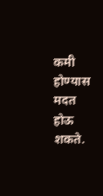कमी होण्यास मदत होऊ शकते.